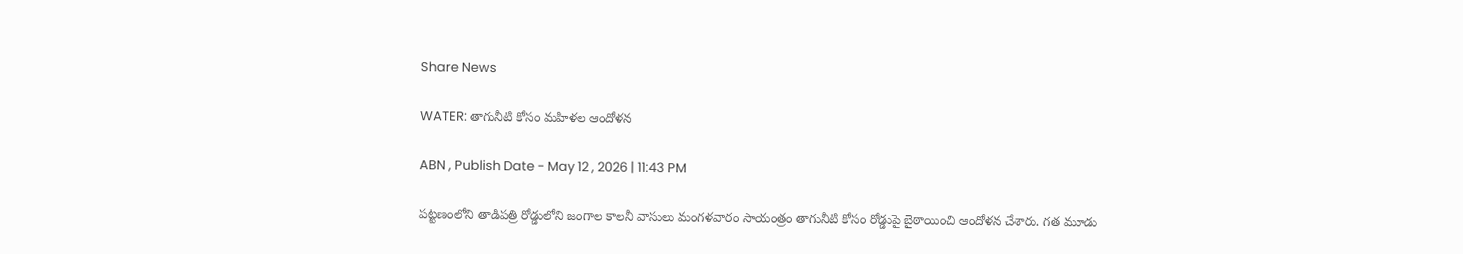Share News

WATER: తాగునీటి కోసం మహిళల ఆందోళన

ABN , Publish Date - May 12 , 2026 | 11:43 PM

పట్టణంలోని తాడిపత్రి రోడ్డులోని జంగాల కాలనీ వాసులు మంగళవారం సాయంత్రం తాగునీటి కోసం రోడ్డుపై బైఠాయించి ఆందోళన చేశారు. గత మూడు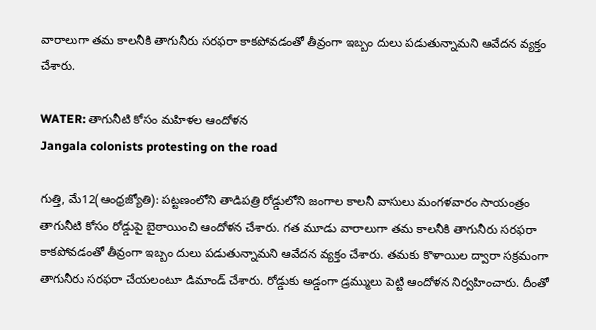వారాలుగా తమ కాలనీకి తాగునీరు సరఫరా కాకపోవడంతో తీవ్రంగా ఇబ్బం దులు పడుతున్నామని ఆవేదన వ్యక్తం చేశారు.

WATER: తాగునీటి కోసం మహిళల ఆందోళన
Jangala colonists protesting on the road

గుత్తి, మే12(ఆంధ్రజ్యోతి): పట్టణంలోని తాడిపత్రి రోడ్డులోని జంగాల కాలనీ వాసులు మంగళవారం సాయంత్రం తాగునీటి కోసం రోడ్డుపై బైఠాయించి ఆందోళన చేశారు. గత మూడు వారాలుగా తమ కాలనీకి తాగునీరు సరఫరా కాకపోవడంతో తీవ్రంగా ఇబ్బం దులు పడుతున్నామని ఆవేదన వ్యక్తం చేశారు. తమకు కొళాయిల ద్వారా సక్రమంగా తాగునీరు సరఫరా చేయలంటూ డిమాండ్‌ చేశారు. రోడ్డుకు అడ్డంగా డ్రమ్ములు పెట్టి ఆందోళన నిర్వహించారు. దీంతో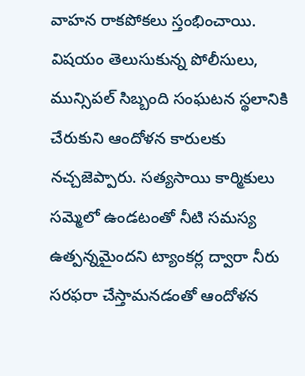వాహన రాకపోకలు స్తంభించాయి. విషయం తెలుసుకున్న పోలీసులు, మున్సిపల్‌ సిబ్బంది సంఘటన స్థలానికి చేరుకుని ఆందోళన కారులకు నచ్చజెప్పారు. సత్యసాయి కార్మికులు సమ్మెలో ఉండటంతో నీటి సమస్య ఉత్పన్నమైందని ట్యాంకర్ల ద్వారా నీరు సరఫరా చేస్తామనడంతో ఆందోళన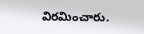విరమించారు.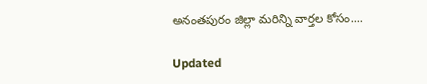అనంతపురం జిల్లా మరిన్ని వార్తల కోసం....

Updated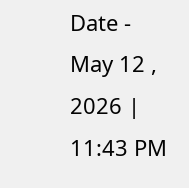Date - May 12 , 2026 | 11:43 PM